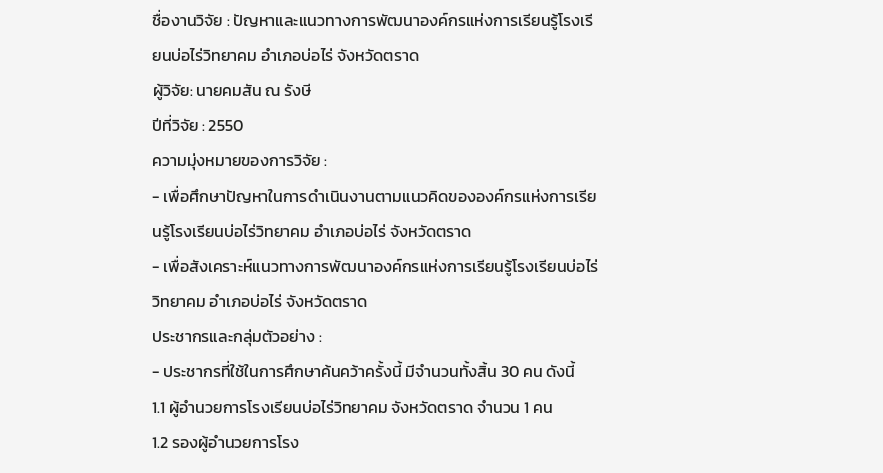ชื่องานวิจัย : ปัญหาและแนวทางการพัฒนาองค์กรแห่งการเรียนรู้โรงเรียนบ่อไร่วิทยาคม อำเภอบ่อไร่ จังหวัดตราด
ผู้วิจัย: นายคมสัน ณ รังษี
ปีที่วิจัย : 2550
ความมุ่งหมายของการวิจัย :
- เพื่อศึกษาปัญหาในการดำเนินงานตามแนวคิดขององค์กรแห่งการเรียนรู้โรงเรียนบ่อไร่วิทยาคม อำเภอบ่อไร่ จังหวัดตราด
- เพื่อสังเคราะห์แนวทางการพัฒนาองค์กรแห่งการเรียนรู้โรงเรียนบ่อไร่วิทยาคม อำเภอบ่อไร่ จังหวัดตราด
ประชากรและกลุ่มตัวอย่าง :
- ประชากรที่ใช้ในการศึกษาค้นคว้าครั้งนี้ มีจำนวนทั้งสิ้น 30 คน ดังนี้
1.1 ผู้อำนวยการโรงเรียนบ่อไร่วิทยาคม จังหวัดตราด จำนวน 1 คน
1.2 รองผู้อำนวยการโรง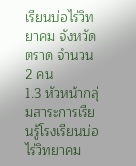เรียนบ่อไร่วิทยาคม จังหวัดตราด จำนวน 2 คน
1.3 หัวหน้ากลุ่มสาระการเรียนรู้โรงเรียนบ่อไร่วิทยาคม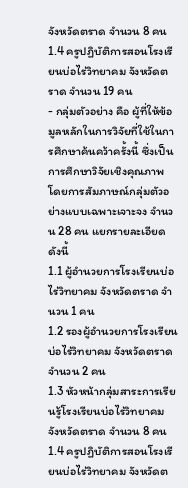จังหวัดตราด จำนวน 8 คน
1.4 ครูปฏิบัติการสอนโรงเรียนบ่อไร่วิทยาคม จังหวัดตราด จำนวน 19 คน
- กลุ่มตัวอย่าง คือ ผู้ที่ให้ข้อมูลหลักในการวิจัยที่ใช้ในการศึกษาค้นคว้าครั้งนี้ ซึ่งเป็นการศึกษาวิจัยเชิงคุณภาพ โดยการสัมภาษณ์กลุ่มตัวอย่างแบบเฉพาะเจาะจง จำนวน 28 คน แยกรายละเอียดดังนี้
1.1 ผู้อำนวยการโรงเรียนบ่อไร่วิทยาคม จังหวัดตราด จำนวน 1 คน
1.2 รองผู้อำนวยการโรงเรียนบ่อไร่วิทยาคม จังหวัดตราด จำนวน 2 คน
1.3 หัวหน้ากลุ่มสาระการเรียนรู้โรงเรียนบ่อไร่วิทยาคม จังหวัดตราด จำนวน 8 คน
1.4 ครูปฏิบัติการสอนโรงเรียนบ่อไร่วิทยาคม จังหวัดต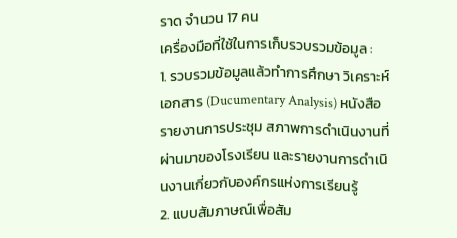ราด จำนวน 17 คน
เครื่องมือที่ใช้ในการเก็บรวบรวมข้อมูล :
1. รวบรวมข้อมูลแล้วทำการศึกษา วิเคราะห์เอกสาร (Ducumentary Analysis) หนังสือ รายงานการประชุม สภาพการดำเนินงานที่ผ่านมาของโรงเรียน และรายงานการดำเนินงานเกี่ยวกับองค์กรแห่งการเรียนรู้
2. แบบสัมภาษณ์เพื่อสัม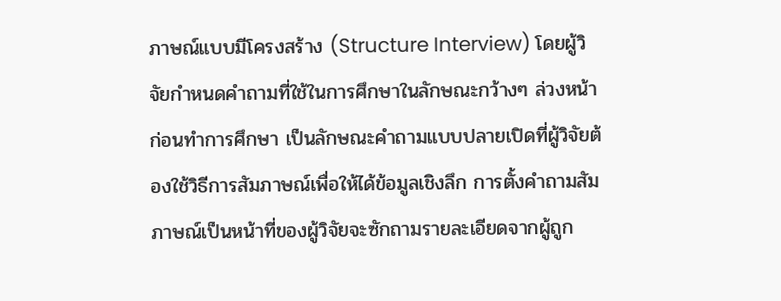ภาษณ์แบบมีโครงสร้าง (Structure Interview) โดยผู้วิจัยกำหนดคำถามที่ใช้ในการศึกษาในลักษณะกว้างๆ ล่วงหน้าก่อนทำการศึกษา เป็นลักษณะคำถามแบบปลายเปิดที่ผู้วิจัยต้องใช้วิธีการสัมภาษณ์เพื่อให้ได้ข้อมูลเชิงลึก การตั้งคำถามสัมภาษณ์เป็นหน้าที่ของผู้วิจัยจะซักถามรายละเอียดจากผู้ถูก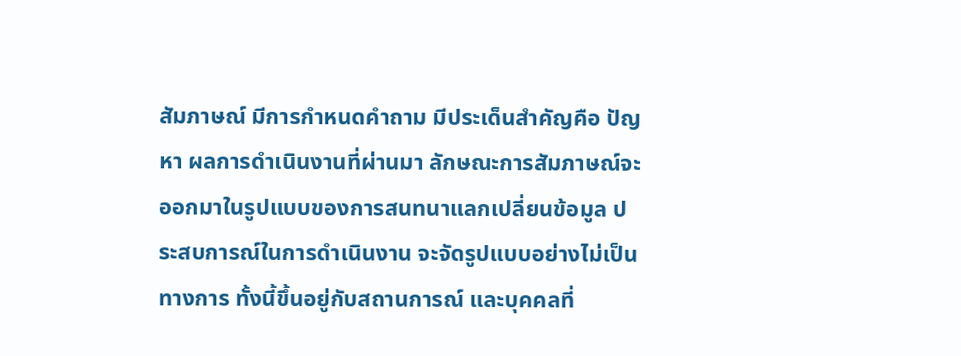สัมภาษณ์ มีการกำหนดคำถาม มีประเด็นสำคัญคือ ปัญหา ผลการดำเนินงานที่ผ่านมา ลักษณะการสัมภาษณ์จะออกมาในรูปแบบของการสนทนาแลกเปลี่ยนข้อมูล ประสบการณ์ในการดำเนินงาน จะจัดรูปแบบอย่างไม่เป็นทางการ ทั้งนี้ขึ้นอยู่กับสถานการณ์ และบุคคลที่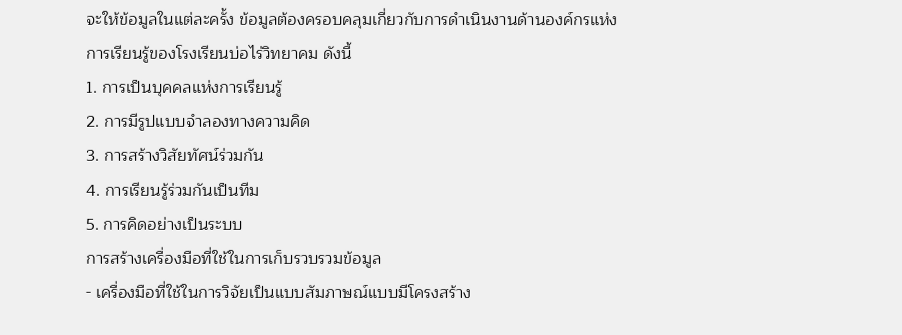จะให้ข้อมูลในแต่ละครั้ง ข้อมูลต้องครอบคลุมเกี่ยวกับการดำเนินงานด้านองค์กรแห่งการเรียนรู้ของโรงเรียนบ่อไร่วิทยาคม ดังนี้
1. การเป็นบุคคลแห่งการเรียนรู้
2. การมีรูปแบบจำลองทางความคิด
3. การสร้างวิสัยทัศน์ร่วมกัน
4. การเรียนรู้ร่วมกันเป็นทีม
5. การคิดอย่างเป็นระบบ
การสร้างเครื่องมือที่ใช้ในการเก็บรวบรวมข้อมูล
- เครื่องมือที่ใช้ในการวิจัยเป็นแบบสัมภาษณ์แบบมีโครงสร้าง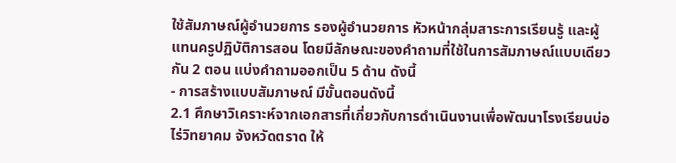ใช้สัมภาษณ์ผู้อำนวยการ รองผู้อำนวยการ หัวหน้ากลุ่มสาระการเรียนรู้ และผู้แทนครูปฏิบัติการสอน โดยมีลักษณะของคำถามที่ใช้ในการสัมภาษณ์แบบเดียวกัน 2 ตอน แบ่งคำถามออกเป็น 5 ด้าน ดังนี้
- การสร้างแบบสัมภาษณ์ มีขั้นตอนดังนี้
2.1 ศึกษาวิเคราะห์จากเอกสารที่เกี่ยวกับการดำเนินงานเพื่อพัฒนาโรงเรียนบ่อไร่วิทยาคม จังหวัดตราด ให้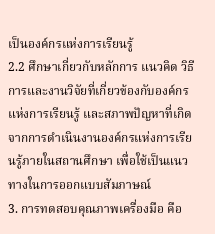เป็นองค์กรแห่งการเรียนรู้
2.2 ศึกษาเกี่ยวกับหลักการ แนวคิด วิธีการและงานวิจัยที่เกี่ยวข้องกับองค์กรแห่งการเรียนรู้ และสภาพปัญหาที่เกิดจากการดำเนินงานองค์กรแห่งการเรียนรู้ภายในสถานศึกษา เพื่อใช้เป็นแนวทางในการออกแบบสัมภาษณ์
3. การทดสอบคุณภาพเครื่องมือ คือ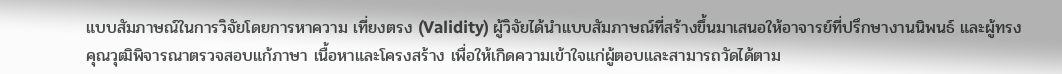แบบสัมภาษณ์ในการวิจัยโดยการหาความ เที่ยงตรง (Validity) ผู้วิจัยได้นำแบบสัมภาษณ์ที่สร้างขึ้นมาเสนอให้อาจารย์ที่ปรึกษางานนิพนธ์ และผู้ทรงคุณวุฒิพิจารณาตรวจสอบแก้ภาษา เนื้อหาและโครงสร้าง เพื่อให้เกิดความเข้าใจแก่ผู้ตอบและสามารถวัดได้ตาม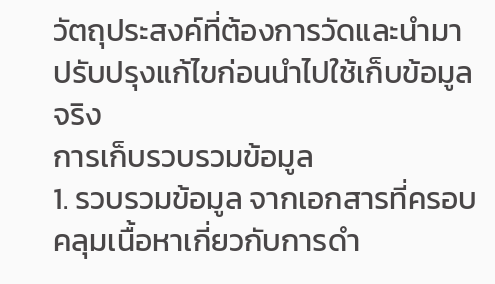วัตถุประสงค์ที่ต้องการวัดและนำมาปรับปรุงแก้ไขก่อนนำไปใช้เก็บข้อมูลจริง
การเก็บรวบรวมข้อมูล
1. รวบรวมข้อมูล จากเอกสารที่ครอบคลุมเนื้อหาเกี่ยวกับการดำ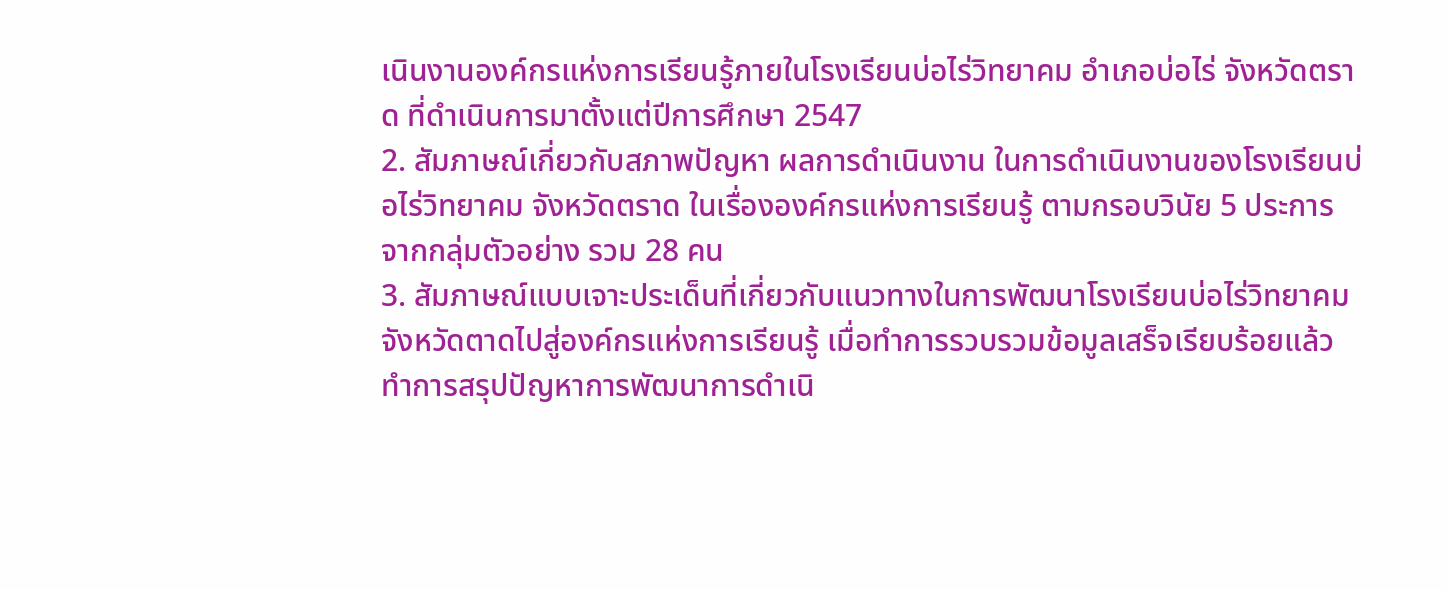เนินงานองค์กรแห่งการเรียนรู้ภายในโรงเรียนบ่อไร่วิทยาคม อำเภอบ่อไร่ จังหวัดตราด ที่ดำเนินการมาตั้งแต่ปีการศึกษา 2547
2. สัมภาษณ์เกี่ยวกับสภาพปัญหา ผลการดำเนินงาน ในการดำเนินงานของโรงเรียนบ่อไร่วิทยาคม จังหวัดตราด ในเรื่ององค์กรแห่งการเรียนรู้ ตามกรอบวินัย 5 ประการ จากกลุ่มตัวอย่าง รวม 28 คน
3. สัมภาษณ์แบบเจาะประเด็นที่เกี่ยวกับแนวทางในการพัฒนาโรงเรียนบ่อไร่วิทยาคม จังหวัดตาดไปสู่องค์กรแห่งการเรียนรู้ เมื่อทำการรวบรวมข้อมูลเสร็จเรียบร้อยแล้ว ทำการสรุปปัญหาการพัฒนาการดำเนิ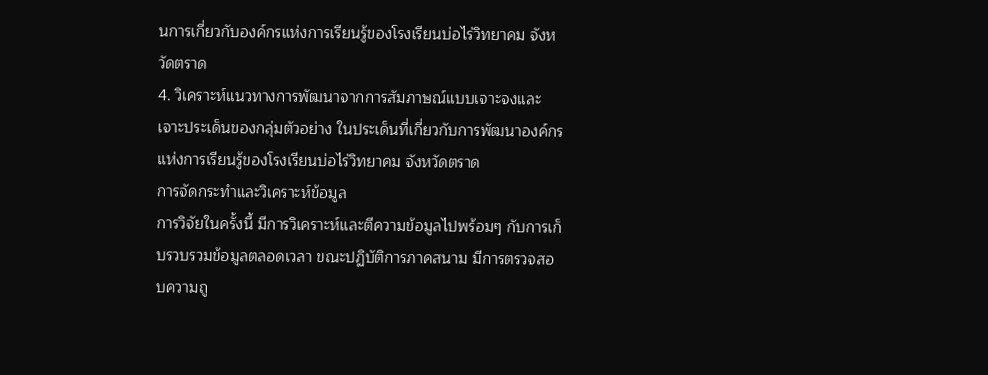นการเกี่ยวกับองค์กรแห่งการเรียนรู้ของโรงเรียนบ่อไร่วิทยาคม จังหวัดตราด
4. วิเคราะห์แนวทางการพัฒนาจากการสัมภาษณ์แบบเจาะจงและเจาะประเด็นของกลุ่มตัวอย่าง ในประเด็นที่เกี่ยวกับการพัฒนาองค์กรแห่งการเรียนรู้ของโรงเรียนบ่อไร่วิทยาคม จังหวัดตราด
การจัดกระทำและวิเคราะห์ข้อมูล
การวิจัยในครั้งนี้ มีการวิเคราะห์และตีความข้อมูลไปพร้อมๆ กับการเก็บรวบรวมข้อมูลตลอดเวลา ขณะปฏิบัติการภาคสนาม มีการตรวจสอบความถู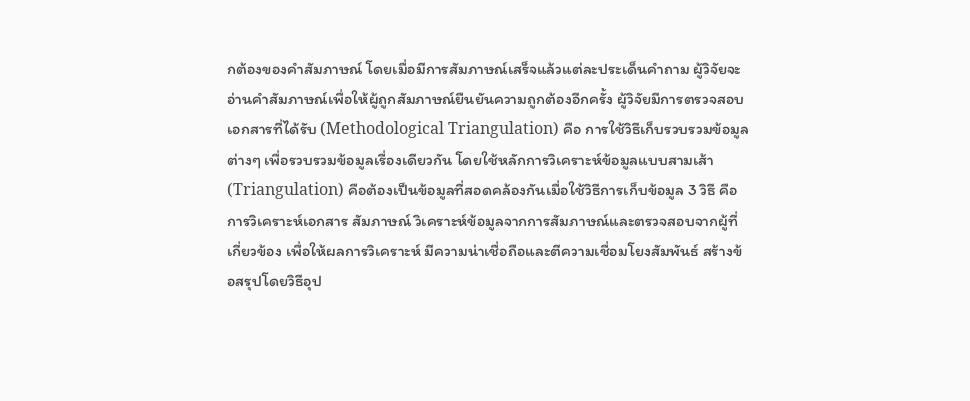กต้องของคำสัมภาษณ์ โดยเมื่อมีการสัมภาษณ์เสร็จแล้วแต่ละประเด็นคำถาม ผู้วิจัยจะอ่านคำสัมภาษณ์เพื่อให้ผู้ถูกสัมภาษณ์ยืนยันความถูกต้องอีกครั้ง ผู้วิจัยมีการตรวจสอบเอกสารที่ได้รับ (Methodological Triangulation) คือ การใช้วิธีเก็บรวบรวมข้อมูลต่างๆ เพื่อรวบรวมข้อมูลเรื่องเดียวกัน โดยใช้หลักการวิเคราะห์ข้อมูลแบบสามเส้า (Triangulation) คือต้องเป็นข้อมูลที่สอดคล้องกันเมื่อใช้วิธีการเก็บข้อมูล 3 วิธี คือ การวิเคราะห์เอกสาร สัมภาษณ์ วิเคราะห์ข้อมูลจากการสัมภาษณ์และตรวจสอบจากผู้ที่เกี่ยวข้อง เพื่อให้ผลการวิเคราะห์ มีความน่าเชื่อถือและตีความเชื่อมโยงสัมพันธ์ สร้างข้อสรุปโดยวิธีอุป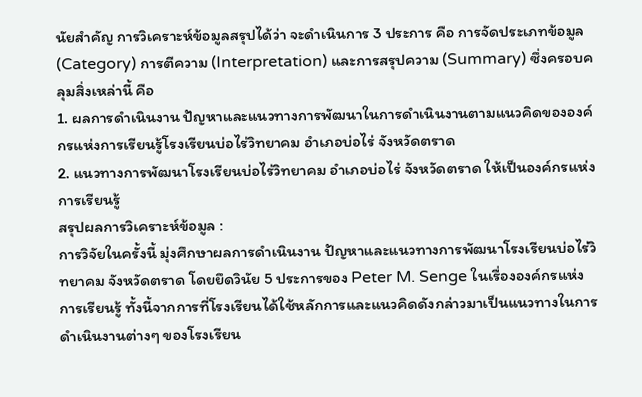นัยสำคัญ การวิเคราะห์ข้อมูลสรุปได้ว่า จะดำเนินการ 3 ประการ คือ การจัดประเภทข้อมูล (Category) การตีความ (Interpretation) และการสรุปความ (Summary) ซึ่งครอบคลุมสิ่งเหล่านี้ คือ
1. ผลการดำเนินงาน ปัญหาและแนวทางการพัฒนาในการดำเนินงานตามแนวคิดขององค์กรแห่งการเรียนรู้โรงเรียนบ่อไร่วิทยาคม อำเภอบ่อไร่ จังหวัดตราด
2. แนวทางการพัฒนาโรงเรียนบ่อไร่วิทยาคม อำเภอบ่อไร่ จังหวัดตราด ให้เป็นองค์กรแห่งการเรียนรู้
สรุปผลการวิเคราะห์ข้อมูล :
การวิจัยในครั้งนี้ มุ่งศึกษาผลการดำเนินงาน ปัญหาและแนวทางการพัฒนาโรงเรียนบ่อไร่วิทยาคม จังหวัดตราด โดยยึดวินัย 5 ประการของ Peter M. Senge ในเรื่ององค์กรแห่งการเรียนรู้ ทั้งนี้จากการที่โรงเรียนได้ใช้หลักการและแนวคิดดังกล่าวมาเป็นแนวทางในการดำเนินงานต่างๆ ของโรงเรียน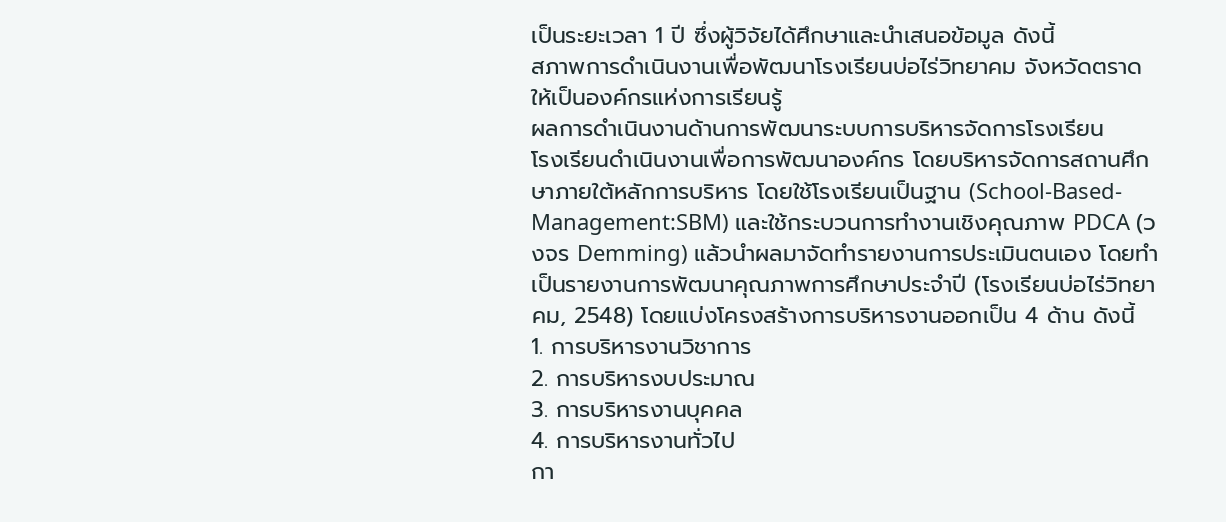เป็นระยะเวลา 1 ปี ซึ่งผู้วิจัยได้ศึกษาและนำเสนอข้อมูล ดังนี้
สภาพการดำเนินงานเพื่อพัฒนาโรงเรียนบ่อไร่วิทยาคม จังหวัดตราด ให้เป็นองค์กรแห่งการเรียนรู้
ผลการดำเนินงานด้านการพัฒนาระบบการบริหารจัดการโรงเรียน
โรงเรียนดำเนินงานเพื่อการพัฒนาองค์กร โดยบริหารจัดการสถานศึกษาภายใต้หลักการบริหาร โดยใช้โรงเรียนเป็นฐาน (School-Based-Management:SBM) และใช้กระบวนการทำงานเชิงคุณภาพ PDCA (วงจร Demming) แล้วนำผลมาจัดทำรายงานการประเมินตนเอง โดยทำเป็นรายงานการพัฒนาคุณภาพการศึกษาประจำปี (โรงเรียนบ่อไร่วิทยาคม, 2548) โดยแบ่งโครงสร้างการบริหารงานออกเป็น 4 ด้าน ดังนี้
1. การบริหารงานวิชาการ
2. การบริหารงบประมาณ
3. การบริหารงานบุคคล
4. การบริหารงานทั่วไป
กา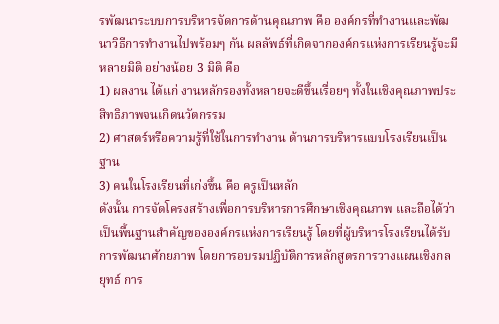รพัฒนาระบบการบริหารจัดการด้านคุณภาพ คือ องค์กรที่ทำงานและพัฒนาวิธีการทำงานไปพร้อมๆ กัน ผลลัพธ์ที่เกิดจากองค์กรแห่งการเรียนรู้จะมีหลายมิติ อย่างน้อย 3 มิติ คือ
1) ผลงาน ได้แก่ งานหลักรองทั้งหลายจะดีขึ้นเรื่อยๆ ทั้งในเชิงคุณภาพประสิทธิภาพจนเกิดนวัตกรรม
2) ศาสตร์หรือความรู้ที่ใช้ในการทำงาน ด้านการบริหารแบบโรงเรียนเป็นฐาน
3) คนในโรงเรียนที่เก่งขึ้น คือ ครูเป็นหลัก
ดังนั้น การจัดโครงสร้างเพื่อการบริหารการศึกษาเชิงคุณภาพ และถือได้ว่าเป็นพื้นฐานสำคัญขององค์กรแห่งการเรียนรู้ โดยที่ผู้บริหารโรงเรียนได้รับการพัฒนาศักยภาพ โดยการอบรมปฏิบัติการหลักสูตรการวางแผนเชิงกลยุทธ์ การ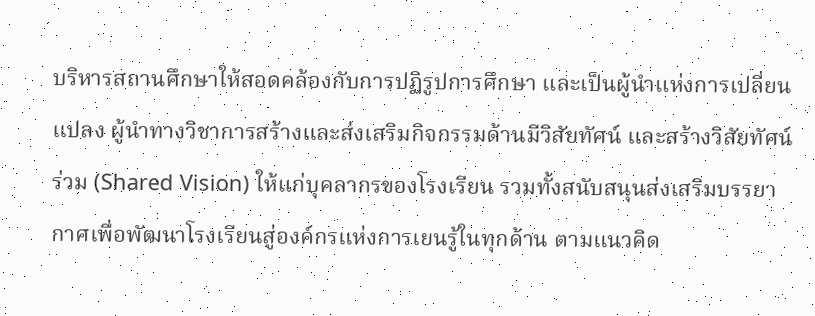บริหารสถานศึกษาให้สอดคล้องกับการปฏิรูปการศึกษา และเป็นผู้นำแห่งการเปลี่ยนแปลง ผู้นำทางวิชาการสร้างและส่งเสริมกิจกรรมด้านมีวิสัยทัศน์ และสร้างวิสัยทัศน์ร่วม (Shared Vision) ให้แก่บุคลากรของโรงเรียน รวมทั้งสนับสนุนส่งเสริมบรรยากาศเพื่อพัฒนาโรงเรียนสู่องค์กรแห่งการเยนรู้ในทุกด้าน ตามแนวคิด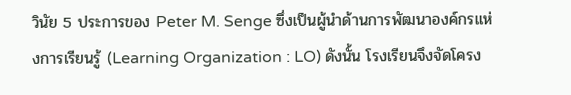วินัย 5 ประการของ Peter M. Senge ซึ่งเป็นผู้นำด้านการพัฒนาองค์กรแห่งการเรียนรู้ (Learning Organization : LO) ดังนั้น โรงเรียนจึงจัดโครง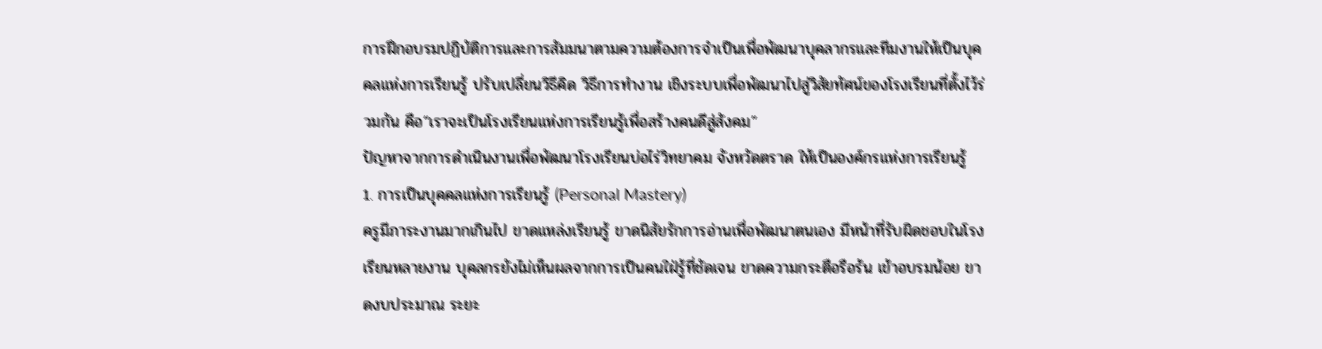การฝึกอบรมปฏิบัติการและการสัมมนาตามความต้องการจำเป็นเพื่อพัฒนาบุคลากรและทีมงานให้เป็นบุคคลแห่งการเรียนรู้ ปรับเปลี่ยนวิธีคิด วิธีการทำงาน เชิงระบบเพื่อพัฒนาไปสู่วิสัยทัศน์ของโรงเรียนที่ตั้งไว้ร่วมกัน คือ“เราจะเป็นโรงเรียนแห่งการเรียนรู้เพื่อสร้างคนดีสู่สังคม”
ปัญหาจากการดำเนินงานเพื่อพัฒนาโรงเรียนบ่อไร่วิทยาคม จังหวัดตราด ให้เป็นองค์กรแห่งการเรียนรู้
1. การเป็นบุคคลแห่งการเรียนรู้ (Personal Mastery)
ครูมีภาระงานมากเกินไป ขาดแหล่งเรียนรู้ ขาดนิสัยรักการอ่านเพื่อพัฒนาตนเอง มีหน้าที่รับผิดชอบในโรงเรียนหลายงาน บุคลกรยังไม่เห็นผลจากการเป็นคนใฝ่รู้ที่ชัดเจน ขาดความกระตือรือร้น เข้าอบรมน้อย ขาดงบประมาณ ระยะ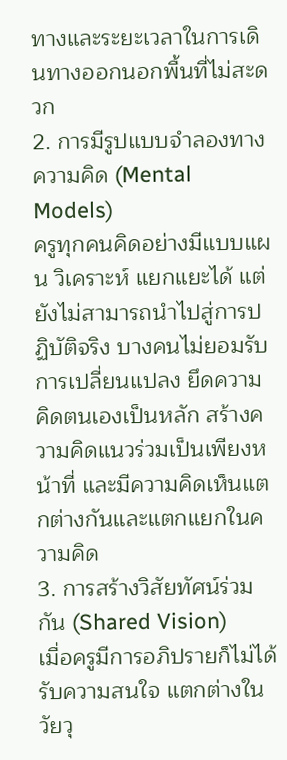ทางและระยะเวลาในการเดินทางออกนอกพื้นที่ไม่สะดวก
2. การมีรูปแบบจำลองทางความคิด (Mental Models)
ครูทุกคนคิดอย่างมีแบบแผน วิเคราะห์ แยกแยะได้ แต่ยังไม่สามารถนำไปสู่การปฏิบัติจริง บางคนไม่ยอมรับการเปลี่ยนแปลง ยึดความคิดตนเองเป็นหลัก สร้างความคิดแนวร่วมเป็นเพียงหน้าที่ และมีความคิดเห็นแตกต่างกันและแตกแยกในความคิด
3. การสร้างวิสัยทัศน์ร่วมกัน (Shared Vision)
เมื่อครูมีการอภิปรายก็ไม่ได้รับความสนใจ แตกต่างในวัยวุ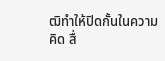ฒิทำให้ปิดกั้นในความคิด สื่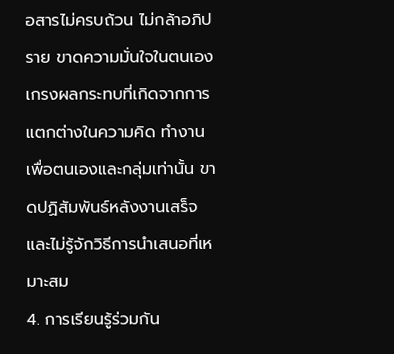อสารไม่ครบถ้วน ไม่กล้าอภิปราย ขาดความมั่นใจในตนเอง เกรงผลกระทบที่เกิดจากการแตกต่างในความคิด ทำงานเพื่อตนเองและกลุ่มเท่านั้น ขาดปฏิสัมพันธ์หลังงานเสร็จ และไม่รู้จักวิธีการนำเสนอที่เหมาะสม
4. การเรียนรู้ร่วมกัน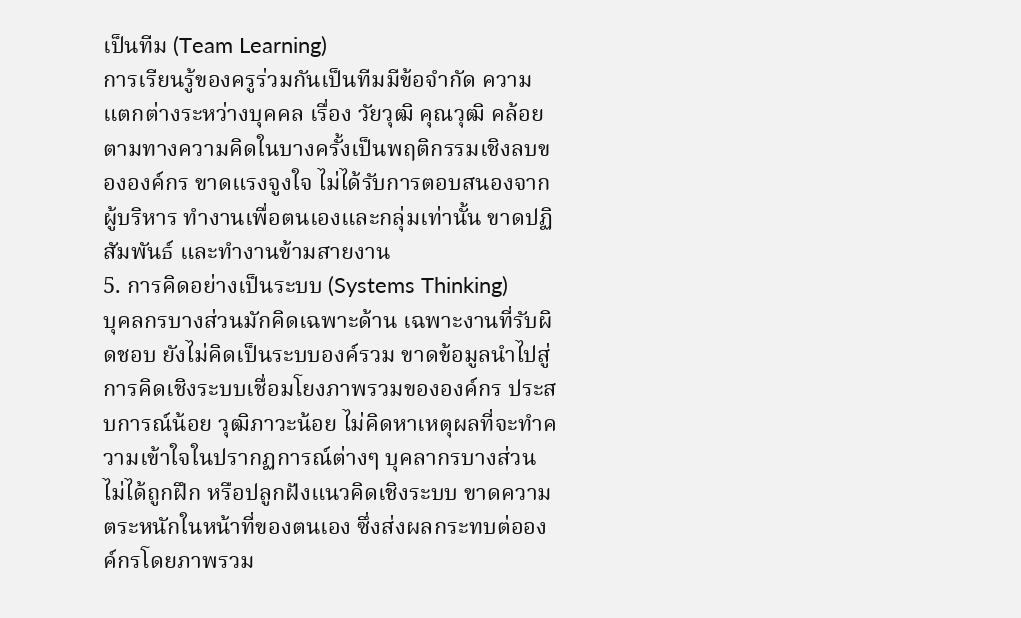เป็นทีม (Team Learning)
การเรียนรู้ของครูร่วมกันเป็นทีมมีข้อจำกัด ความแตกต่างระหว่างบุคคล เรื่อง วัยวุฒิ คุณวุฒิ คล้อยตามทางความคิดในบางครั้งเป็นพฤติกรรมเชิงลบขององค์กร ขาดแรงจูงใจ ไม่ได้รับการตอบสนองจากผู้บริหาร ทำงานเพื่อตนเองและกลุ่มเท่านั้น ขาดปฏิสัมพันธ์ และทำงานข้ามสายงาน
5. การคิดอย่างเป็นระบบ (Systems Thinking)
บุคลกรบางส่วนมักคิดเฉพาะด้าน เฉพาะงานที่รับผิดชอบ ยังไม่คิดเป็นระบบองค์รวม ขาดข้อมูลนำไปสู่การคิดเชิงระบบเชื่อมโยงภาพรวมขององค์กร ประสบการณ์น้อย วุฒิภาวะน้อย ไม่คิดหาเหตุผลที่จะทำความเข้าใจในปรากฏการณ์ต่างๆ บุคลากรบางส่วนไม่ได้ถูกฝึก หรือปลูกฝังแนวคิดเชิงระบบ ขาดความตระหนักในหน้าที่ของตนเอง ซึ่งส่งผลกระทบต่อองค์กรโดยภาพรวม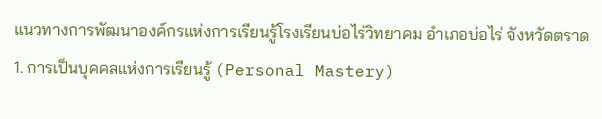แนวทางการพัฒนาองค์กรแห่งการเรียนรู้โรงเรียนบ่อไร่วิทยาคม อำเภอบ่อไร่ จังหวัดตราด
1. การเป็นบุคคลแห่งการเรียนรู้ (Personal Mastery)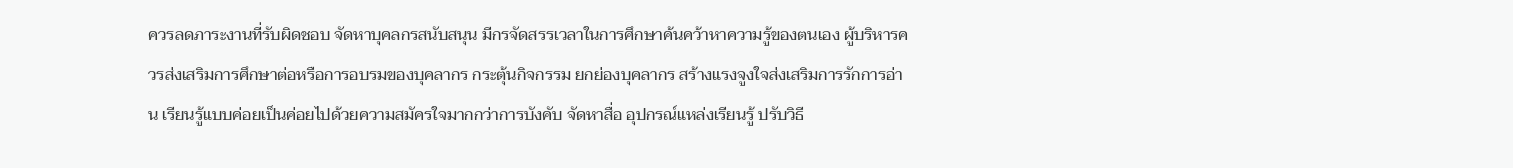ควรลดภาระงานที่รับผิดชอบ จัดหาบุคลกรสนับสนุน มีกรจัดสรรเวลาในการศึกษาค้นคว้าหาความรู้ของตนเอง ผู้บริหารควรส่งเสริมการศึกษาต่อหรือการอบรมของบุคลากร กระตุ้นกิจกรรม ยกย่องบุคลากร สร้างแรงจูงใจส่งเสริมการรักการอ่าน เรียนรู้แบบค่อยเป็นค่อยไปด้วยความสมัครใจมากกว่าการบังคับ จัดหาสื่อ อุปกรณ์แหล่งเรียนรู้ ปรับวิธี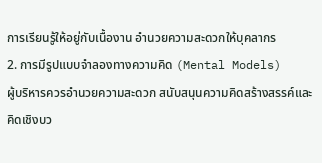การเรียนรู้ให้อยู่กับเนื้องาน อำนวยความสะดวกให้บุคลากร
2. การมีรูปแบบจำลองทางความคิด (Mental Models)
ผู้บริหารควรอำนวยความสะดวก สนับสนุนความคิดสร้างสรรค์และคิดเชิงบว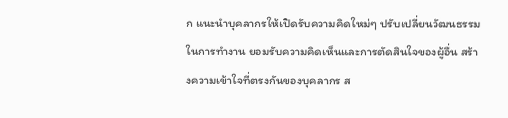ก แนะนำบุคลากรให้เปิดรับความคิดใหม่ๆ ปรับเปลี่ยนวัฒนธรรมในการทำงาน ยอมรับความคิดเห็นและการตัดสินใจของผู้อื่น สร้างความเข้าใจที่ตรงกันของบุคลากร ส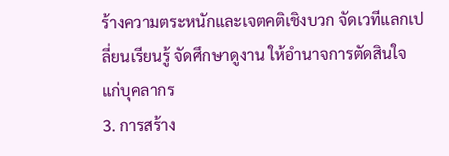ร้างความตระหนักและเจตคติเชิงบวก จัดเวทีแลกเปลี่ยนเรียนรู้ จัดศึกษาดูงาน ให้อำนาจการตัดสินใจแก่บุคลากร
3. การสร้าง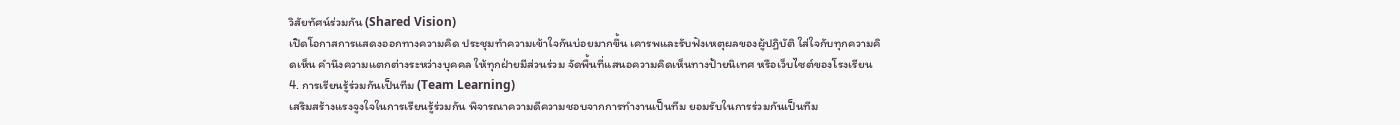วิสัยทัศน์ร่วมกัน (Shared Vision)
เปิดโอกาสการแสดงออกทางความคิด ประชุมทำความเข้าใจกันบ่อยมากขึ้น เคารพและรับฟังเหตุผลของผู้ปฏิบัติ ใส่ใจกับทุกความคิดเห็น คำนึงความแตกต่างระหว่างบุคคล ให้ทุกฝ่ายมีส่วนร่วม จัดพื้นที่แสนอความคิดเห็นทางป้ายนิเทศ หรือเว็บไซต์ของโรงเรียน
4. การเรียนรู้ร่วมกันเป็นทีม (Team Learning)
เสริมสร้างแรงจูงใจในการเรียนรู้ร่วมกัน พิจารณาความดีความชอบจากการทำงานเป็นทีม ยอมรับในการร่วมกันเป็นทีม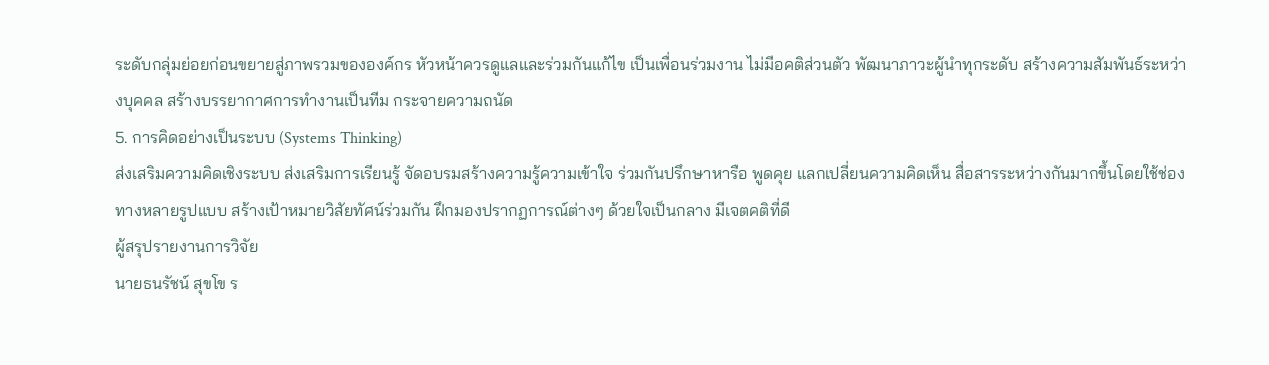ระดับกลุ่มย่อยก่อนขยายสู่ภาพรวมขององค์กร หัวหน้าควรดูแลและร่วมกันแก้ไข เป็นเพื่อนร่วมงาน ไม่มีอคติส่วนตัว พัฒนาภาวะผู้นำทุกระดับ สร้างความสัมพันธ์ระหว่างบุคคล สร้างบรรยากาศการทำงานเป็นทีม กระจายความถนัด
5. การคิดอย่างเป็นระบบ (Systems Thinking)
ส่งเสริมความคิดเชิงระบบ ส่งเสริมการเรียนรู้ จัดอบรมสร้างความรู้ความเข้าใจ ร่วมกันปรึกษาหารือ พูดคุย แลกเปลี่ยนความคิดเห็น สื่อสารระหว่างกันมากขึ้นโดยใช้ช่องทางหลายรูปแบบ สร้างเป้าหมายวิสัยทัศน์ร่วมกัน ฝึกมองปรากฏการณ์ต่างๆ ด้วยใจเป็นกลาง มีเจตคติที่ดี
ผู้สรุปรายงานการวิจัย
นายธนรัชน์ สุขโข ร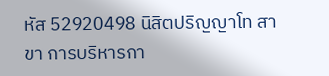หัส 52920498 นิสิตปริญญาโท สาขา การบริหารกา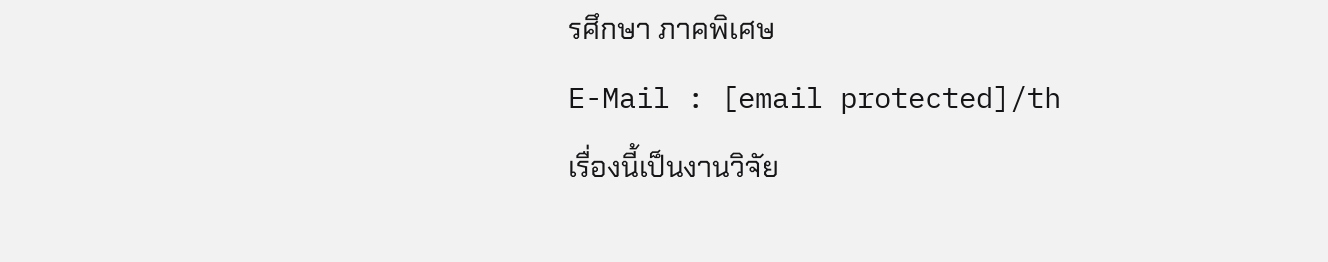รศึกษา ภาคพิเศษ
E-Mail : [email protected]/th
เรื่องนี้เป็นงานวิจัย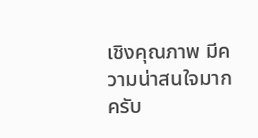เชิงคุณภาพ มีความน่าสนใจมากครับ